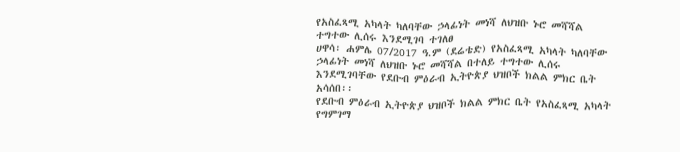የአስፈጻሚ አካላት ካለባቸው ኃላፊነት መነሻ ለህዝቡ ኑሮ መሻሻል ተግተው ሊሰሩ እንደሚገባ ተገለፀ
ሀዋሳ፡ ሐምሌ 07/2017 ዓ.ም (ደሬቴድ) የአስፈጻሚ አካላት ካለባቸው ኃላፊነት መነሻ ለህዝቡ ኑሮ መሻሻል በተለይ ተግተው ሊሰሩ እንደሚገባቸው የደቡብ ምዕራብ ኢትዮጵያ ህዝቦች ክልል ምክር ቤት አሳሰበ፡፡
የደቡብ ምዕራብ ኢትዮጵያ ህዝቦች ክልል ምክር ቤት የአስፈጻሚ አካላት የግምገማ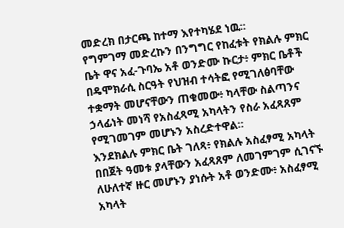መድረክ በታርጫ ከተማ እየተካሄደ ነዉ፡፡
የግምገማ መድረኩን በንግግር የከፈቱት የክልሉ ምክር ቤት ዋና አፈ-ጉባኤ አቶ ወንድሙ ኩርታ፥ ምክር ቤቶች በዴሞክራሲ ስርዓት የህዝብ ተሳትፎ የሚገለፅባቸው ተቋማት መሆናቸውን ጠቁመው፥ ካላቸው ስልጣንና ኃላፊነት መነሻ የአስፈጻሚ አካላትን የስራ አፈጻጸም የሚገመገም መሆኑን አስረድተዋል።
እንደክልሉ ምክር ቤት ገለጻ፥ የክልሉ አስፈፃሚ አካላት በበጀት ዓመቱ ያላቸውን አፈጻጸም ለመገምገም ሲገናኙ ለሁለተኛ ዙር መሆኑን ያነሱት አቶ ወንድሙ፥ አስፈፃሚ አካላት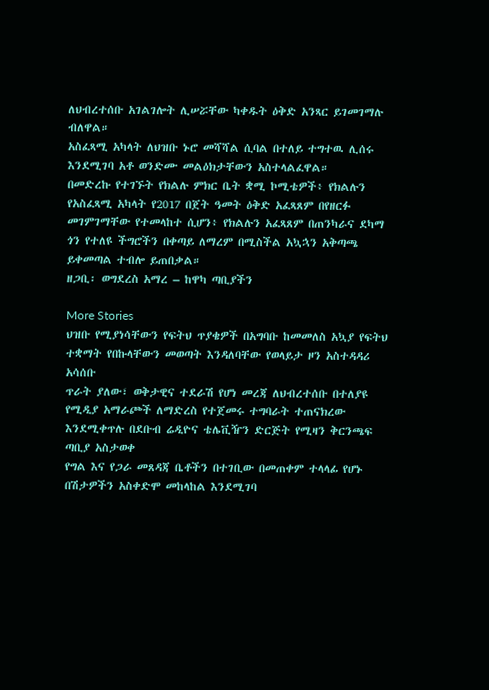ለህብረተሰቡ አገልገሎት ሊሠሯቸው ካቀዱት ዕቅድ አንጻር ይገመገማሉ ብለዋል።
አስፈጻሚ አካላት ለህዝቡ ኑሮ መሻሻል ሲባል በተለይ ተግተዉ ሊሰሩ እንደሚገባ አቶ ወንድሙ መልዕክታቸውን አስተላልፈዋል።
በመድረኩ የተገኙት የክልሉ ምክር ቤት ቋሚ ኮሚቴዎች፥ የክልሉን የአስፈጻሚ አካላት የ2017 በጀት ዓመት ዕቅድ አፈጻጸም በየዘርፉ መገምገማቸው የተመላከተ ሲሆን፥ የክልሉን አፈጻጸም በጠንካራና ደካማ ጎን የተለዩ ችግሮችን በቀጣይ ለማረም በሚስችል አኳኋን አቅጣጫ ይቀመጣል ተብሎ ይጠበቃል።
ዘጋቢ፡ ወግደረስ አማረ – ከዋካ ጣቢያችን

More Stories
ህዝቡ የሚያነሳቸውን የፍትህ ጥያቄዎች በአግባቡ ከመመለስ አኳያ የፍትህ ተቋማት የበኩላቸውን መወጣት እንዳለባቸው የወላይታ ዞን አስተዳዳሪ አሳሰቡ
ጥራት ያለው፣ ወቅታዊና ተደራሽ የሆነ መረጃ ለህብረተሰቡ በተለያዩ የሚዲያ አማራጮች ለማድረስ የተጀመሩ ተግባራት ተጠናክረው እንደሚቀጥሉ በደቡብ ሬዲዮና ቴሌቪዥን ድርጅት የሚዛን ቅርንጫፍ ጣቢያ አስታወቀ
የግል እና የጋራ መጸዳጃ ቤቶችን በተገቢው በመጠቀም ተላላፊ የሆኑ በሽታዎችን አስቀድሞ መከላከል እንደሚገባ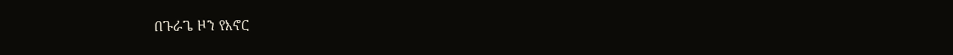በጉራጌ ዞን የእኖር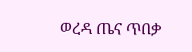ወረዳ ጤና ጥበቃ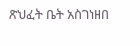ጽህፈት ቤት አስገነዘበ